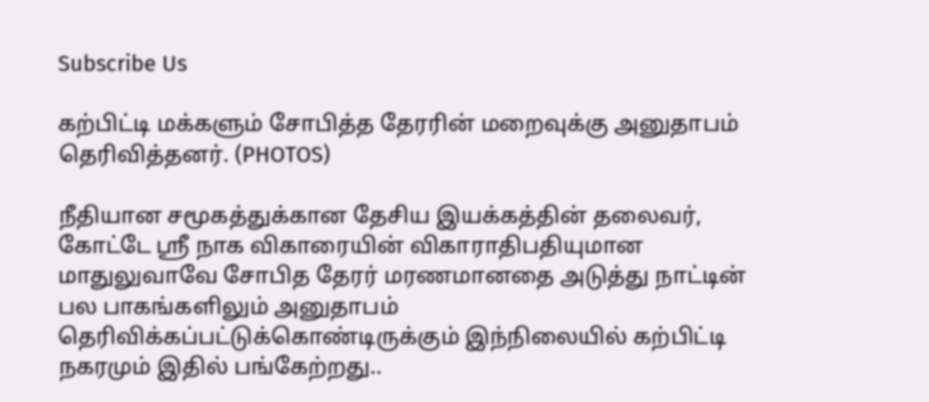Subscribe Us

கற்பிட்டி மக்களும் சோபித்த தேரரின் மறைவுக்கு அனுதாபம் தெரிவித்தனர். (PHOTOS)

நீதியான சமூகத்துக்கான தேசிய இயக்கத்தின் தலைவர், கோட்டே ஸ்ரீ நாக விகாரையின் விகாராதிபதியுமான மாதுலுவாவே சோபித தேரர் மரணமானதை அடுத்து நாட்டின் பல பாகங்களிலும் அனுதாபம் தெரிவிக்கப்பட்டுக்கொண்டிருக்கும் இந்நிலையில் கற்பிட்டி நகரமும் இதில் பங்கேற்றது..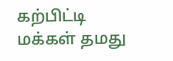கற்பிட்டி மக்கள் தமது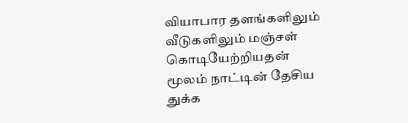வியாபார தளங்களிலும் வீடுகளிலும் மஞ்சள் கொடியேற்றியதன் மூலம் நாட்டின் தேசிய துக்க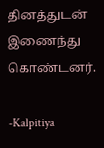தினத்துடன் இணைந்து கொண்டனர்.

-Kalpitiya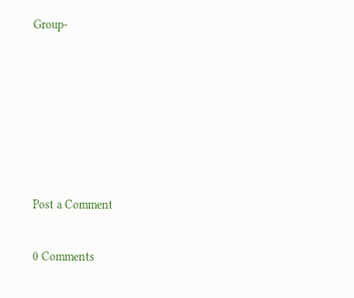Group-






Post a Comment

0 Comments